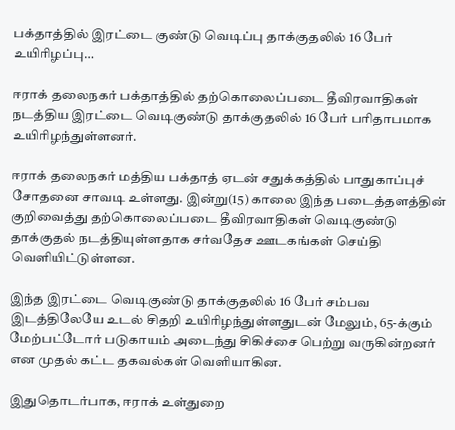பக்தாத்தில் இரட்டை குண்டு வெடிப்பு தாக்குதலில் 16 பேர் உயிரிழப்பு…

ஈராக் தலைநகர் பக்தாத்தில் தற்கொலைப்படை தீவிரவாதிகள் நடத்திய இரட்டை வெடிகுண்டு தாக்குதலில் 16 பேர் பரிதாபமாக உயிரிழந்துள்ளனர்.

ஈராக் தலைநகர் மத்திய பக்தாத் ஏடன் சதுக்கத்தில் பாதுகாப்புச் சோதனை சாவடி உள்ளது. இன்று(15) காலை இந்த படைத்தளத்தின் குறிவைத்து தற்கொலைப்படை தீவிரவாதிகள் வெடிகுண்டு தாக்குதல் நடத்தியுள்ளதாக சர்வதேச ஊடகங்கள் செய்தி வெளியிட்டுள்ளன.

இந்த இரட்டை வெடிகுண்டு தாக்குதலில் 16 பேர் சம்பவ இடத்திலேயே உடல் சிதறி உயிரிழந்துள்ளதுடன் மேலும், 65-க்கும் மேற்பட்டோர் படுகாயம் அடைந்து சிகிச்சை பெற்று வருகின்றனர் என முதல் கட்ட தகவல்கள் வெளியாகின.

இதுதொடர்பாக, ஈராக் உள்துறை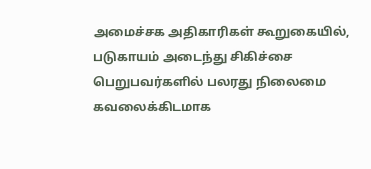அமைச்சக அதிகாரிகள் கூறுகையில், படுகாயம் அடைந்து சிகிச்சை பெறுபவர்களில் பலரது நிலைமை கவலைக்கிடமாக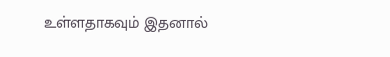உள்ளதாகவும் இதனால்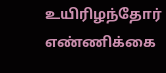உயிரிழந்தோர் எண்ணிக்கை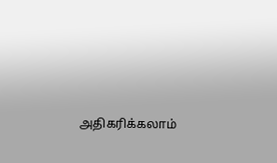அதிகரிக்கலாம்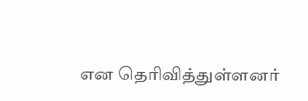என தெரிவித்துள்ளனர்